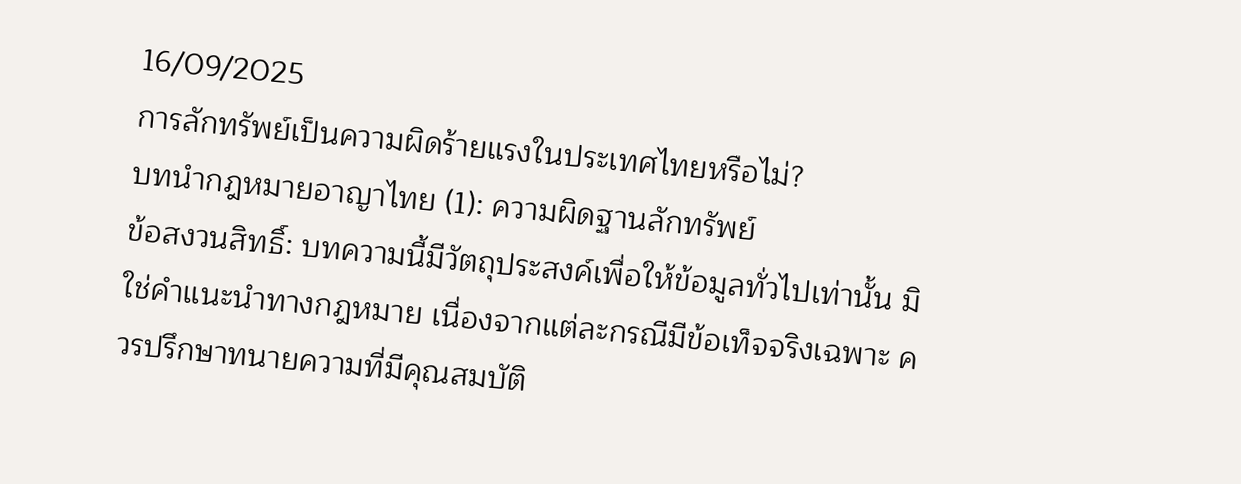16/09/2025
การลักทรัพย์เป็นความผิดร้ายแรงในประเทศไทยหรือไม่?
บทนำกฎหมายอาญาไทย (1): ความผิดฐานลักทรัพย์
ข้อสงวนสิทธิ์: บทความนี้มีวัตถุประสงค์เพื่อให้ข้อมูลทั่วไปเท่านั้น มิใช่คำแนะนำทางกฎหมาย เนื่องจากแต่ละกรณีมีข้อเท็จจริงเฉพาะ ควรปรึกษาทนายความที่มีคุณสมบัติ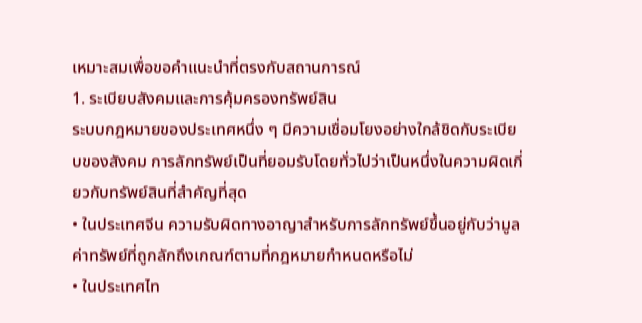เหมาะสมเพื่อขอคำแนะนำที่ตรงกับสถานการณ์
1. ระเบียบสังคมและการคุ้มครองทรัพย์สิน
ระบบกฎหมายของประเทศหนึ่ง ๆ มีความเชื่อมโยงอย่างใกล้ชิดกับระเบียบของสังคม การลักทรัพย์เป็นที่ยอมรับโดยทั่วไปว่าเป็นหนึ่งในความผิดเกี่ยวกับทรัพย์สินที่สำคัญที่สุด
• ในประเทศจีน ความรับผิดทางอาญาสำหรับการลักทรัพย์ขึ้นอยู่กับว่ามูลค่าทรัพย์ที่ถูกลักถึงเกณฑ์ตามที่กฎหมายกำหนดหรือไม่
• ในประเทศไท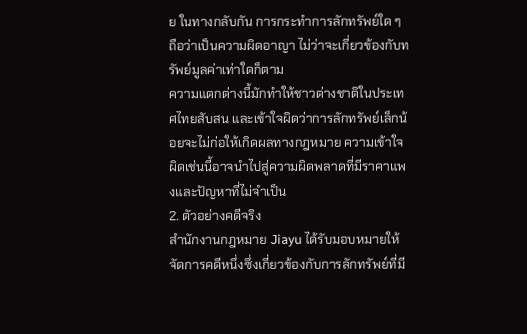ย ในทางกลับกัน การกระทำการลักทรัพย์ใด ๆ ถือว่าเป็นความผิดอาญา ไม่ว่าจะเกี่ยวข้องกับทรัพย์มูลค่าเท่าใดก็ตาม
ความแตกต่างนี้มักทำให้ชาวต่างชาติในประเทศไทยสับสน และเข้าใจผิดว่าการลักทรัพย์เล็กน้อยจะไม่ก่อให้เกิดผลทางกฎหมาย ความเข้าใจผิดเช่นนี้อาจนำไปสู่ความผิดพลาดที่มีราคาแพงและปัญหาที่ไม่จำเป็น
2. ตัวอย่างคดีจริง
สำนักงานกฎหมาย Jiayu ได้รับมอบหมายให้จัดการคดีหนึ่งซึ่งเกี่ยวข้องกับการลักทรัพย์ที่มี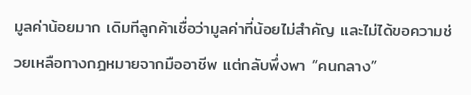มูลค่าน้อยมาก เดิมทีลูกค้าเชื่อว่ามูลค่าที่น้อยไม่สำคัญ และไม่ได้ขอความช่วยเหลือทางกฎหมายจากมืออาชีพ แต่กลับพึ่งพา “คนกลาง”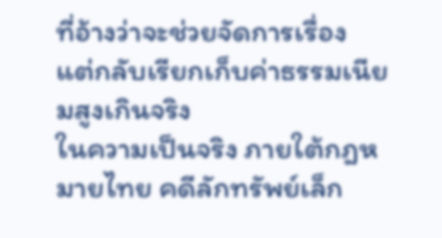ที่อ้างว่าจะช่วยจัดการเรื่อง แต่กลับเรียกเก็บค่าธรรมเนียมสูงเกินจริง
ในความเป็นจริง ภายใต้กฎหมายไทย คดีลักทรัพย์เล็ก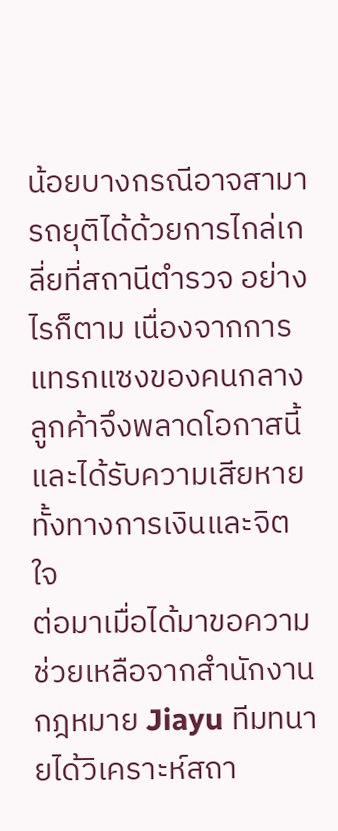น้อยบางกรณีอาจสามารถยุติได้ด้วยการไกล่เกลี่ยที่สถานีตำรวจ อย่างไรก็ตาม เนื่องจากการแทรกแซงของคนกลาง ลูกค้าจึงพลาดโอกาสนี้และได้รับความเสียหายทั้งทางการเงินและจิตใจ
ต่อมาเมื่อได้มาขอความช่วยเหลือจากสำนักงานกฎหมาย Jiayu ทีมทนายได้วิเคราะห์สถา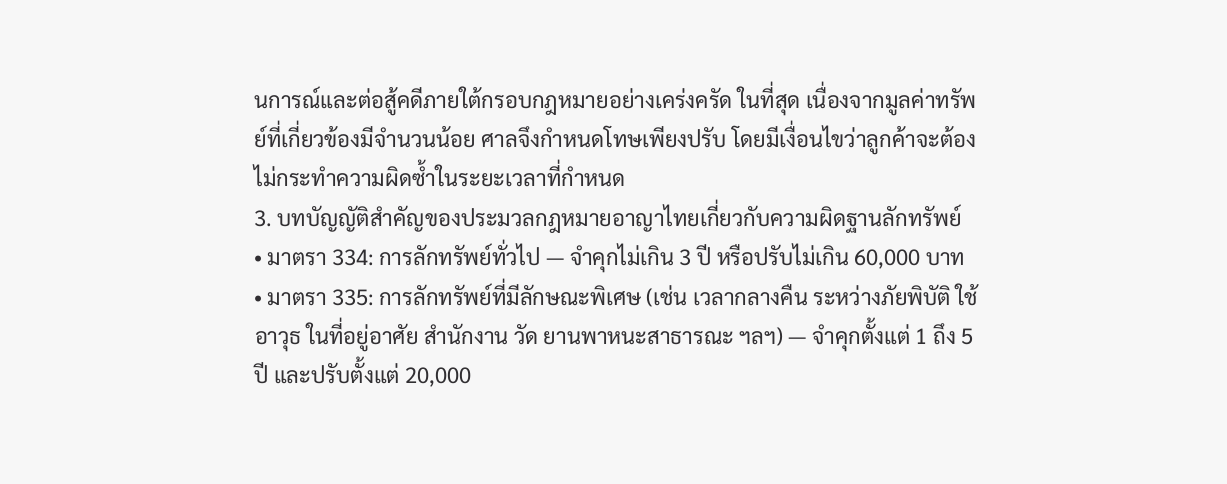นการณ์และต่อสู้คดีภายใต้กรอบกฎหมายอย่างเคร่งครัด ในที่สุด เนื่องจากมูลค่าทรัพย์ที่เกี่ยวข้องมีจำนวนน้อย ศาลจึงกำหนดโทษเพียงปรับ โดยมีเงื่อนไขว่าลูกค้าจะต้องไม่กระทำความผิดซ้ำในระยะเวลาที่กำหนด
3. บทบัญญัติสำคัญของประมวลกฎหมายอาญาไทยเกี่ยวกับความผิดฐานลักทรัพย์
• มาตรา 334: การลักทรัพย์ทั่วไป — จำคุกไม่เกิน 3 ปี หรือปรับไม่เกิน 60,000 บาท
• มาตรา 335: การลักทรัพย์ที่มีลักษณะพิเศษ (เช่น เวลากลางคืน ระหว่างภัยพิบัติ ใช้อาวุธ ในที่อยู่อาศัย สำนักงาน วัด ยานพาหนะสาธารณะ ฯลฯ) — จำคุกตั้งแต่ 1 ถึง 5 ปี และปรับตั้งแต่ 20,000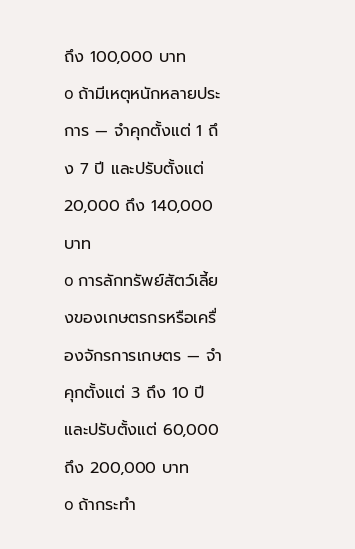ถึง 100,000 บาท
o ถ้ามีเหตุหนักหลายประการ — จำคุกตั้งแต่ 1 ถึง 7 ปี และปรับตั้งแต่ 20,000 ถึง 140,000 บาท
o การลักทรัพย์สัตว์เลี้ยงของเกษตรกรหรือเครื่องจักรการเกษตร — จำคุกตั้งแต่ 3 ถึง 10 ปี และปรับตั้งแต่ 60,000 ถึง 200,000 บาท
o ถ้ากระทำ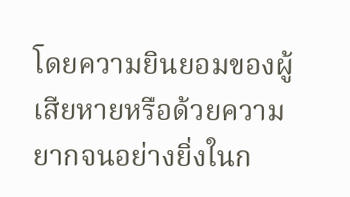โดยความยินยอมของผู้เสียหายหรือด้วยความยากจนอย่างยิ่งในก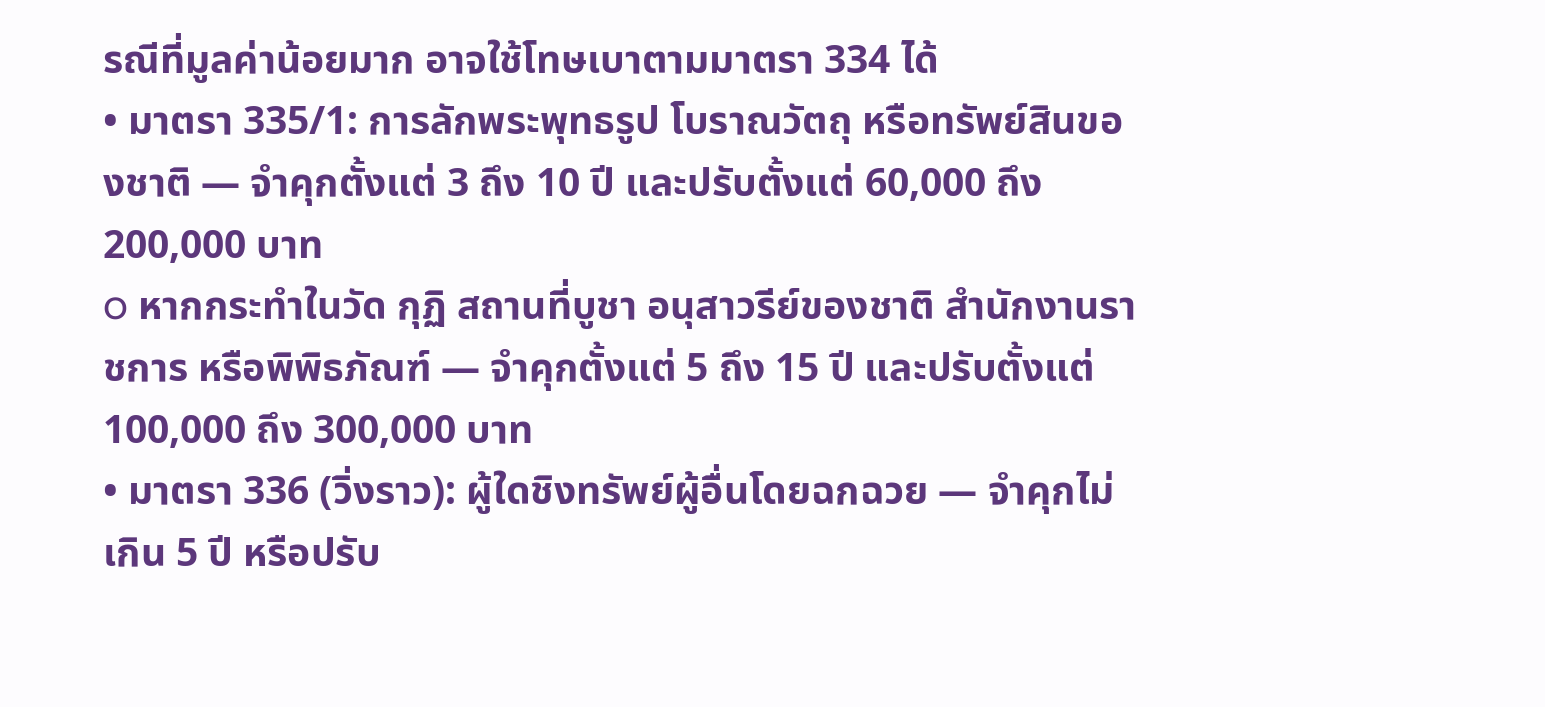รณีที่มูลค่าน้อยมาก อาจใช้โทษเบาตามมาตรา 334 ได้
• มาตรา 335/1: การลักพระพุทธรูป โบราณวัตถุ หรือทรัพย์สินของชาติ — จำคุกตั้งแต่ 3 ถึง 10 ปี และปรับตั้งแต่ 60,000 ถึง 200,000 บาท
o หากกระทำในวัด กุฏิ สถานที่บูชา อนุสาวรีย์ของชาติ สำนักงานราชการ หรือพิพิธภัณฑ์ — จำคุกตั้งแต่ 5 ถึง 15 ปี และปรับตั้งแต่ 100,000 ถึง 300,000 บาท
• มาตรา 336 (วิ่งราว): ผู้ใดชิงทรัพย์ผู้อื่นโดยฉกฉวย — จำคุกไม่เกิน 5 ปี หรือปรับ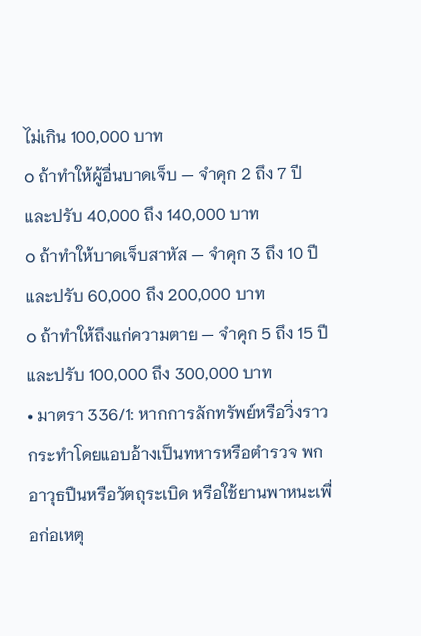ไม่เกิน 100,000 บาท
o ถ้าทำให้ผู้อื่นบาดเจ็บ — จำคุก 2 ถึง 7 ปี และปรับ 40,000 ถึง 140,000 บาท
o ถ้าทำให้บาดเจ็บสาหัส — จำคุก 3 ถึง 10 ปี และปรับ 60,000 ถึง 200,000 บาท
o ถ้าทำให้ถึงแก่ความตาย — จำคุก 5 ถึง 15 ปี และปรับ 100,000 ถึง 300,000 บาท
• มาตรา 336/1: หากการลักทรัพย์หรือวิ่งราวกระทำโดยแอบอ้างเป็นทหารหรือตำรวจ พกอาวุธปืนหรือวัตถุระเบิด หรือใช้ยานพาหนะเพื่อก่อเหตุ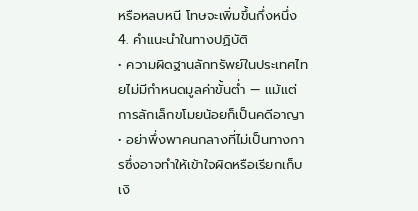หรือหลบหนี โทษจะเพิ่มขึ้นกึ่งหนึ่ง
4. คำแนะนำในทางปฏิบัติ
• ความผิดฐานลักทรัพย์ในประเทศไทยไม่มีกำหนดมูลค่าขั้นต่ำ — แม้แต่การลักเล็กขโมยน้อยก็เป็นคดีอาญา
• อย่าพึ่งพาคนกลางที่ไม่เป็นทางการซึ่งอาจทำให้เข้าใจผิดหรือเรียกเก็บเงิ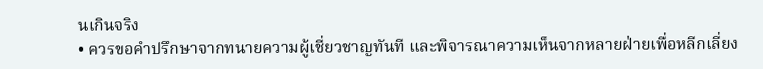นเกินจริง
• ควรขอคำปรึกษาจากทนายความผู้เชี่ยวชาญทันที และพิจารณาความเห็นจากหลายฝ่ายเพื่อหลีกเลี่ยง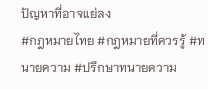ปัญหาที่อาจแย่ลง
#กฎหมายไทย #กฎหมายที่ควรรู้ #ทนายความ #ปรึกษาทนายความ